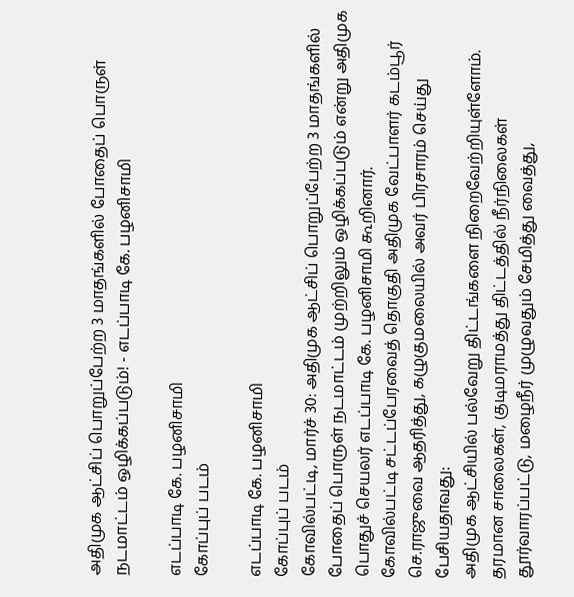அதிமுக ஆட்சிப் பொறுப்பேற்ற 3 மாதங்களில் போதைப் பொருள் நடமாட்டம் ஒழிக்கப்படும்! - எடப்பாடி கே. பழனிசாமி

எடப்பாடி கே. பழனிசாமி
கோப்புப் படம்

எடப்பாடி கே. பழனிசாமி
கோப்புப் படம்
கோவில்பட்டி, மார்ச் 30: அதிமுக ஆட்சிப் பொறுப்பேற்ற 3 மாதங்களில் போதைப் பொருள் நடமாட்டம் முற்றிலும் ஒழிக்கப்படும் என்று அதிமுக பொதுச் செயலர் எடப்பாடி கே. பழனிசாமி கூறினார்.
கோவில்பட்டி சட்டப்பேரவைத் தொகுதி அதிமுக வேட்பாளர் கடம்பூர் செ.ராஜுவை ஆதரித்து, கழுகுமலையில் அவர் பிரசாரம் செய்து பேசியதாவது:
அதிமுக ஆட்சியில் பல்வேறு திட்டங்களை நிறைவேற்றியுள்ளோம். தரமான சாலைகள், குடிமராமத்து திட்டத்தில் நீர்நிலைகள் தூர்வாரப்பட்டு, மழைநீர் முழுவதும் சேமித்து வைத்து,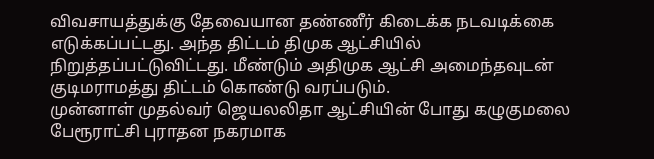விவசாயத்துக்கு தேவையான தண்ணீர் கிடைக்க நடவடிக்கை எடுக்கப்பட்டது. அந்த திட்டம் திமுக ஆட்சியில் நிறுத்தப்பட்டுவிட்டது. மீண்டும் அதிமுக ஆட்சி அமைந்தவுடன் குடிமராமத்து திட்டம் கொண்டு வரப்படும்.
முன்னாள் முதல்வர் ஜெயலலிதா ஆட்சியின் போது கழுகுமலை பேரூராட்சி புராதன நகரமாக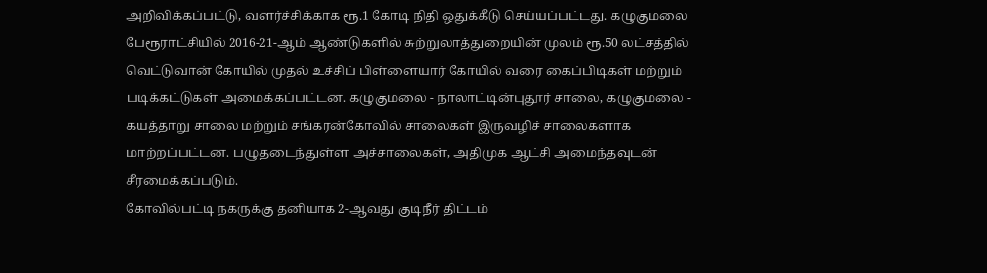அறிவிக்கப்பட்டு, வளர்ச்சிக்காக ரூ.1 கோடி நிதி ஒதுக்கீடு செய்யப்பட்டது. கழுகுமலை பேரூராட்சியில் 2016-21-ஆம் ஆண்டுகளில் சுற்றுலாத்துறையின் முலம் ரூ.50 லட்சத்தில் வெட்டுவான் கோயில் முதல் உச்சிப் பிள்ளையார் கோயில் வரை கைப்பிடிகள் மற்றும் படிக்கட்டுகள் அமைக்கப்பட்டன. கழுகுமலை - நாலாட்டின்புதூர் சாலை, கழுகுமலை - கயத்தாறு சாலை மற்றும் சங்கரன்கோவில் சாலைகள் இருவழிச் சாலைகளாக மாற்றப்பட்டன. பழுதடைந்துள்ள அச்சாலைகள், அதிமுக ஆட்சி அமைந்தவுடன் சீரமைக்கப்படும்.
கோவில்பட்டி நகருக்கு தனியாக 2-ஆவது குடிநீர் திட்டம்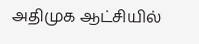அதிமுக ஆட்சியில்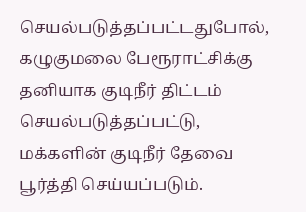செயல்படுத்தப்பட்டதுபோல், கழுகுமலை பேரூராட்சிக்கு தனியாக குடிநீர் திட்டம் செயல்படுத்தப்பட்டு, மக்களின் குடிநீர் தேவை பூர்த்தி செய்யப்படும்.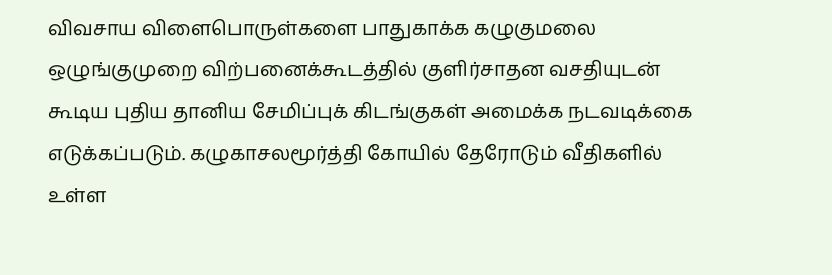விவசாய விளைபொருள்களை பாதுகாக்க கழுகுமலை ஒழுங்குமுறை விற்பனைக்கூடத்தில் குளிர்சாதன வசதியுடன் கூடிய புதிய தானிய சேமிப்புக் கிடங்குகள் அமைக்க நடவடிக்கை எடுக்கப்படும். கழுகாசலமூர்த்தி கோயில் தேரோடும் வீதிகளில் உள்ள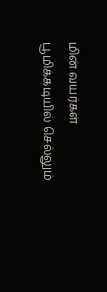மின் வயர்கள் பூமிக்கடியில் செல்லும்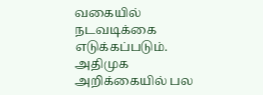வகையில் நடவடிக்கை எடுக்கப்படும்.
அதிமுக அறிக்கையில் பல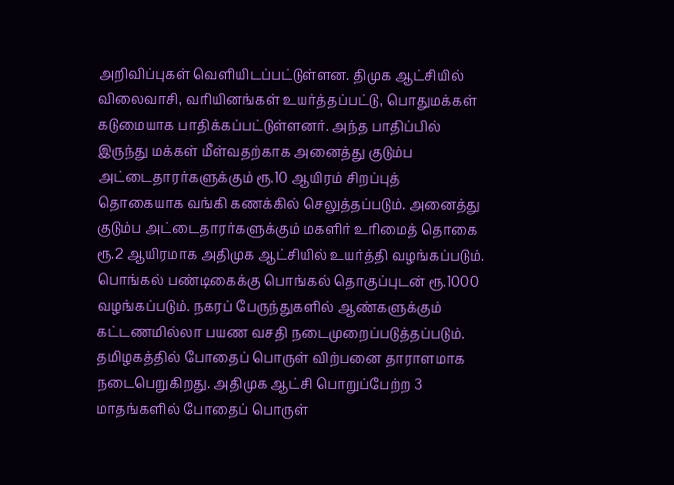அறிவிப்புகள் வெளியிடப்பட்டுள்ளன. திமுக ஆட்சியில் விலைவாசி, வரியினங்கள் உயர்த்தப்பட்டு, பொதுமக்கள் கடுமையாக பாதிக்கப்பட்டுள்ளனர். அந்த பாதிப்பில் இருந்து மக்கள் மீள்வதற்காக அனைத்து குடும்ப அட்டைதாரர்களுக்கும் ரூ.10 ஆயிரம் சிறப்புத் தொகையாக வங்கி கணக்கில் செலுத்தப்படும். அனைத்து குடும்ப அட்டைதாரர்களுக்கும் மகளிர் உரிமைத் தொகை ரூ.2 ஆயிரமாக அதிமுக ஆட்சியில் உயர்த்தி வழங்கப்படும். பொங்கல் பண்டிகைக்கு பொங்கல் தொகுப்புடன் ரூ.1000 வழங்கப்படும். நகரப் பேருந்துகளில் ஆண்களுக்கும் கட்டணமில்லா பயண வசதி நடைமுறைப்படுத்தப்படும்.
தமிழகத்தில் போதைப் பொருள் விற்பனை தாராளமாக நடைபெறுகிறது. அதிமுக ஆட்சி பொறுப்பேற்ற 3 மாதங்களில் போதைப் பொருள்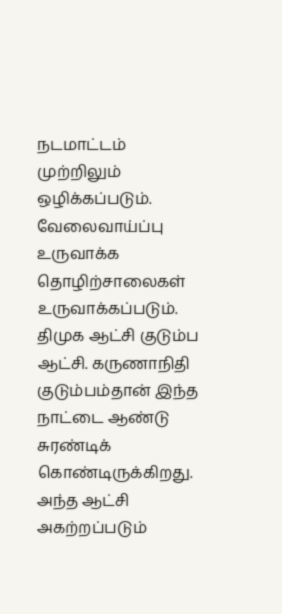நடமாட்டம் முற்றிலும் ஒழிக்கப்படும். வேலைவாய்ப்பு உருவாக்க தொழிற்சாலைகள் உருவாக்கப்படும்.
திமுக ஆட்சி குடும்ப ஆட்சி. கருணாநிதி குடும்பம்தான் இந்த நாட்டை ஆண்டு சுரண்டிக் கொண்டிருக்கிறது. அந்த ஆட்சி அகற்றப்படும்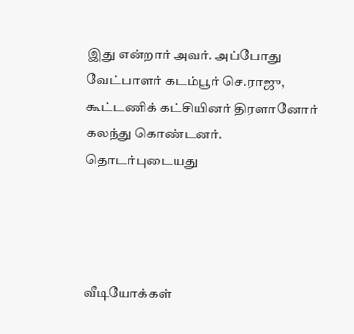இது என்றார் அவர். அப்போது வேட்பாளர் கடம்பூர் செ.ராஜு, கூட்டணிக் கட்சியினர் திரளானோர் கலந்து கொண்டனர்.
தொடர்புடையது




வீடியோக்கள்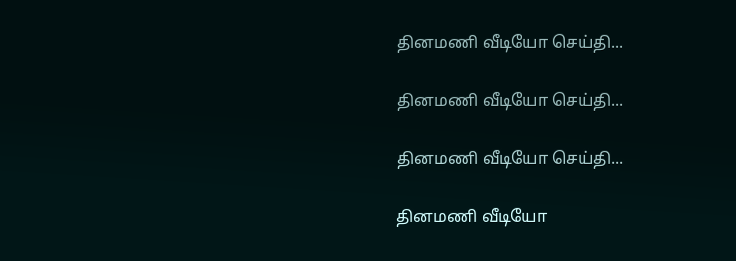தினமணி வீடியோ செய்தி...

தினமணி வீடியோ செய்தி...

தினமணி வீடியோ செய்தி...

தினமணி வீடியோ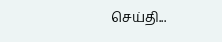செய்தி...